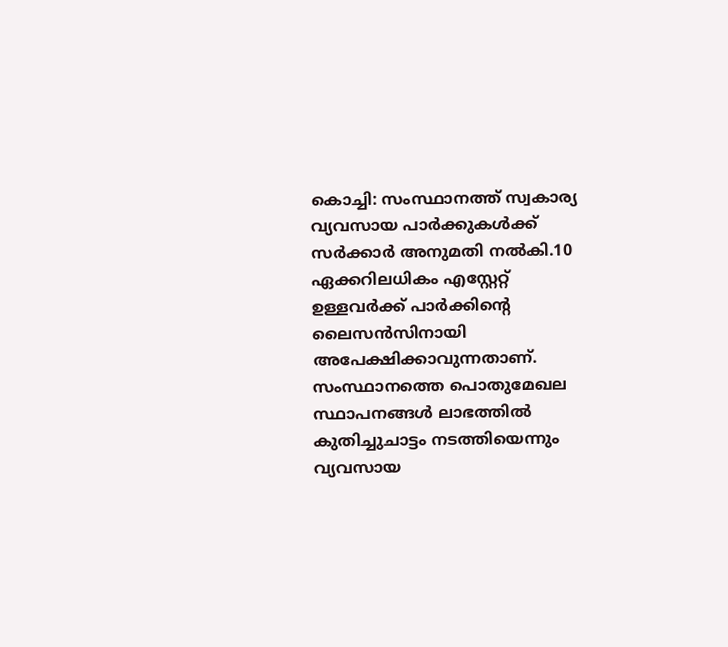കൊച്ചി: സംസ്ഥാനത്ത് സ്വകാര്യ വ്യവസായ പാര്‍ക്കുകള്‍ക്ക് സര്‍ക്കാര്‍ അനുമതി നൽകി.10 ഏക്കറിലധികം എസ്റ്റേറ്റ് ഉള്ളവര്‍ക്ക് പാര്‍ക്കിന്റെ ലൈസന്‍സിനായി അപേക്ഷിക്കാവുന്നതാണ്.
സംസ്ഥാനത്തെ പൊതുമേഖല സ്ഥാപനങ്ങള്‍ ലാഭത്തില്‍ കുതിച്ചുചാട്ടം നടത്തിയെന്നും വ്യവസായ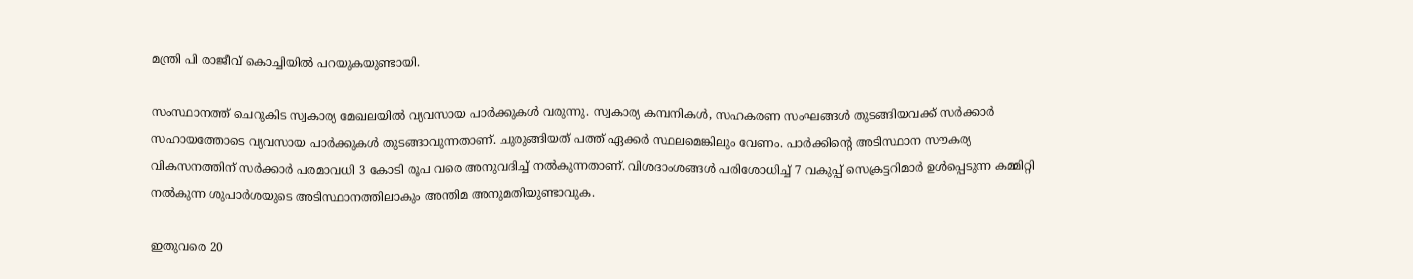മന്ത്രി പി രാജീവ് കൊച്ചിയില്‍ പറയുകയുണ്ടായി.

സംസ്ഥാനത്ത് ചെറുകിട സ്വകാര്യ മേഖലയില്‍ വ്യവസായ പാര്‍ക്കുകള്‍ വരുന്നു. സ്വകാര്യ കമ്പനികള്‍, സഹകരണ സംഘങ്ങള്‍ തുടങ്ങിയവക്ക് സര്‍ക്കാര്‍ സഹായത്തോടെ വ്യവസായ പാര്‍ക്കുകള്‍ തുടങ്ങാവുന്നതാണ്. ചുരുങ്ങിയത് പത്ത് ഏക്കര്‍ സ്ഥലമെങ്കിലും വേണം. പാര്‍ക്കിന്റെ അടിസ്ഥാന സൗകര്യ വികസനത്തിന് സര്‍ക്കാര്‍ പരമാവധി 3 കോടി രൂപ വരെ അനുവദിച്ച്‌ നല്‍കുന്നതാണ്. വിശദാംശങ്ങള്‍ പരിശോധിച്ച്‌ 7 വകുപ്പ് സെക്രട്ടറിമാര്‍ ഉള്‍പ്പെടുന്ന കമ്മിറ്റി നല്‍കുന്ന ശുപാര്‍ശയുടെ അടിസ്ഥാനത്തിലാകും അന്തിമ അനുമതിയുണ്ടാവുക.

ഇതുവരെ 20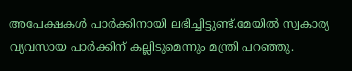അപേക്ഷകള്‍ പാര്‍ക്കിനായി ലഭിച്ചിട്ടുണ്ട്.മേയില്‍ സ്വകാര്യ വ്യവസായ പാര്‍ക്കിന് കല്ലിടുമെന്നും മന്ത്രി പറഞ്ഞു.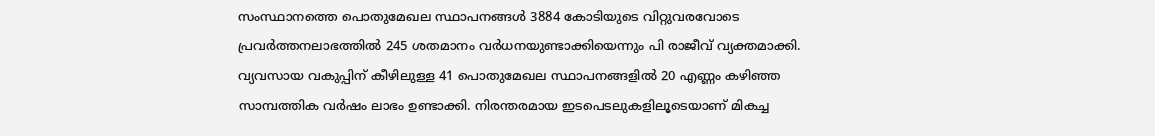സംസ്ഥാനത്തെ പൊതുമേഖല സ്ഥാപനങ്ങള്‍ 3884 കോടിയുടെ വിറ്റുവരവോടെ പ്രവര്‍ത്തനലാഭത്തില്‍ 245 ശതമാനം വര്‍ധനയുണ്ടാക്കിയെന്നും പി രാജീവ് വ്യക്തമാക്കി. വ്യവസായ വകുപ്പിന് കീഴിലുള്ള 41 പൊതുമേഖല സ്ഥാപനങ്ങളില്‍ 20 എണ്ണം കഴിഞ്ഞ സാമ്പത്തിക വര്‍ഷം ലാഭം ഉണ്ടാക്കി. നിരന്തരമായ ഇടപെടലുകളിലൂടെയാണ് മികച്ച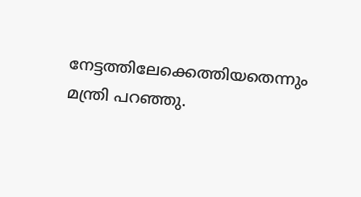നേട്ടത്തിലേക്കെത്തിയതെന്നും മന്ത്രി പറഞ്ഞു.